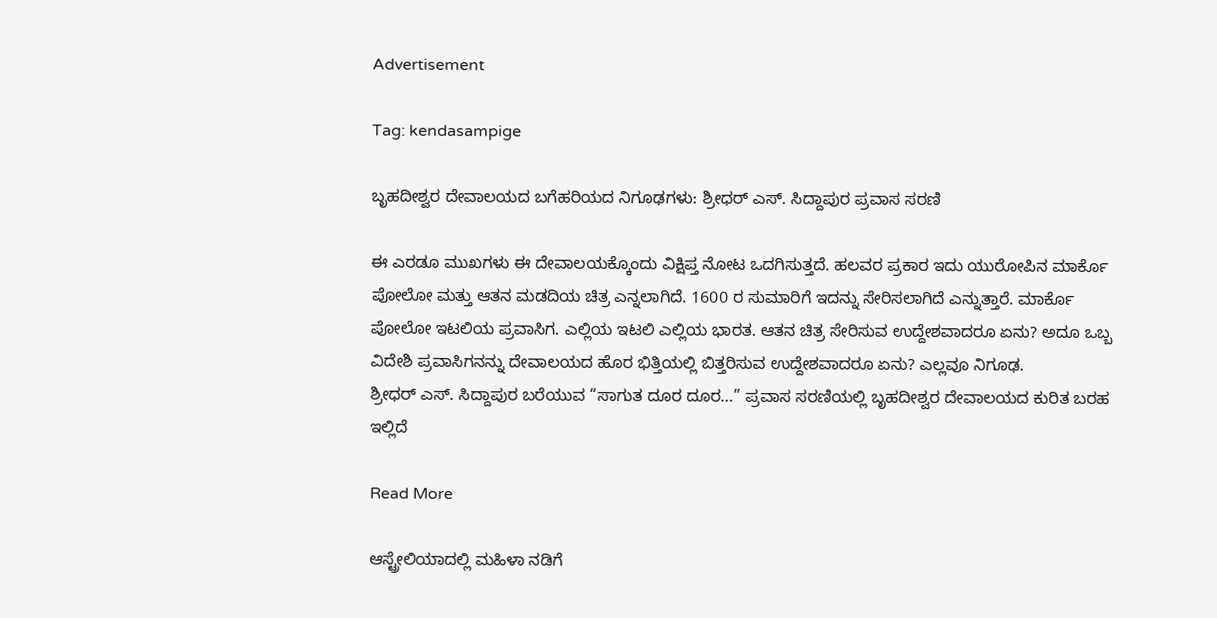Advertisement

Tag: kendasampige

ಬೃಹದೀಶ್ವರ ದೇವಾಲಯದ ಬಗೆಹರಿಯದ ನಿಗೂಢಗಳು: ಶ್ರೀಧರ್‌ ಎಸ್. ಸಿದ್ದಾಪುರ ಪ್ರವಾಸ ಸರಣಿ

ಈ ಎರಡೂ ಮುಖಗಳು ಈ ದೇವಾಲಯಕ್ಕೊಂದು ವಿಕ್ಷಿಪ್ತ ನೋಟ ಒದಗಿಸುತ್ತದೆ. ಹಲವರ ಪ್ರಕಾರ ಇದು ಯುರೋಪಿನ ಮಾರ್ಕೊ ಪೋಲೋ ಮತ್ತು ಆತನ ಮಡದಿಯ ಚಿತ್ರ ಎನ್ನಲಾಗಿದೆ. 1600 ರ ಸುಮಾರಿಗೆ ಇದನ್ನು ಸೇರಿಸಲಾಗಿದೆ ಎನ್ನುತ್ತಾರೆ. ಮಾರ್ಕೊ ಪೋಲೋ ಇಟಲಿಯ ಪ್ರವಾಸಿಗ. ಎಲ್ಲಿಯ ಇಟಲಿ ಎಲ್ಲಿಯ ಭಾರತ. ಆತನ ಚಿತ್ರ ಸೇರಿಸುವ ಉದ್ದೇಶವಾದರೂ ಏನು? ಅದೂ ಒಬ್ಬ ವಿದೇಶಿ ಪ್ರವಾಸಿಗನನ್ನು ದೇವಾಲಯದ ಹೊರ ಭಿತ್ತಿಯಲ್ಲಿ ಬಿತ್ತರಿಸುವ ಉದ್ದೇಶವಾದರೂ ಏನು? ಎಲ್ಲವೂ ನಿಗೂಢ.
ಶ್ರೀಧರ್‌ ಎಸ್. ಸಿದ್ದಾಪುರ ಬರೆಯುವ “ಸಾಗುತ ದೂರ ದೂರ…” ಪ್ರವಾಸ ಸರಣಿಯಲ್ಲಿ ಬೃಹದೀಶ್ವರ ದೇವಾಲಯದ ಕುರಿತ ಬರಹ ಇಲ್ಲಿದೆ

Read More

ಆಸ್ಟ್ರೇಲಿಯಾದಲ್ಲಿ ಮಹಿಳಾ ನಡಿಗೆ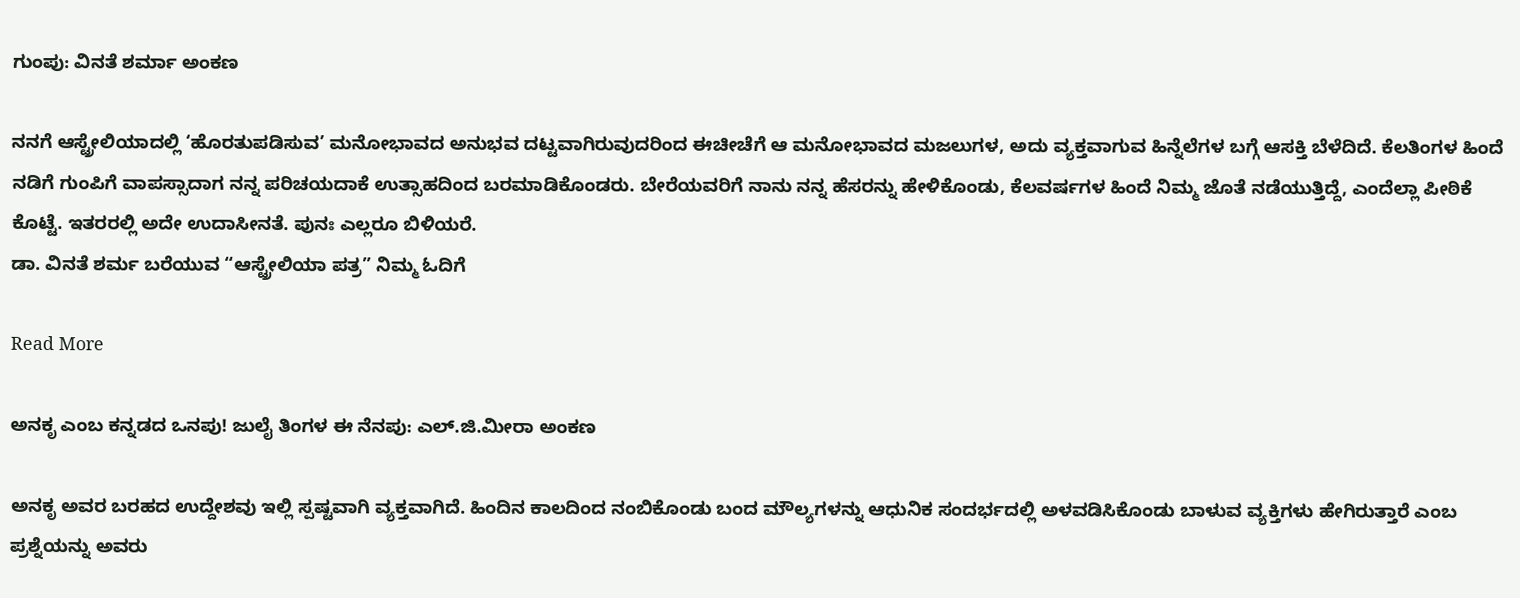ಗುಂಪು: ವಿನತೆ ಶರ್ಮಾ ಅಂಕಣ

ನನಗೆ ಆಸ್ಟ್ರೇಲಿಯಾದಲ್ಲಿ ‘ಹೊರತುಪಡಿಸುವ’ ಮನೋಭಾವದ ಅನುಭವ ದಟ್ಟವಾಗಿರುವುದರಿಂದ ಈಚೀಚೆಗೆ ಆ ಮನೋಭಾವದ ಮಜಲುಗಳ, ಅದು ವ್ಯಕ್ತವಾಗುವ ಹಿನ್ನೆಲೆಗಳ ಬಗ್ಗೆ ಆಸಕ್ತಿ ಬೆಳೆದಿದೆ. ಕೆಲತಿಂಗಳ ಹಿಂದೆ ನಡಿಗೆ ಗುಂಪಿಗೆ ವಾಪಸ್ಸಾದಾಗ ನನ್ನ ಪರಿಚಯದಾಕೆ ಉತ್ಸಾಹದಿಂದ ಬರಮಾಡಿಕೊಂಡರು. ಬೇರೆಯವರಿಗೆ ನಾನು ನನ್ನ ಹೆಸರನ್ನು ಹೇಳಿಕೊಂಡು, ಕೆಲವರ್ಷಗಳ ಹಿಂದೆ ನಿಮ್ಮ ಜೊತೆ ನಡೆಯುತ್ತಿದ್ದೆ, ಎಂದೆಲ್ಲಾ ಪೀಠಿಕೆ ಕೊಟ್ಟೆ. ಇತರರಲ್ಲಿ ಅದೇ ಉದಾಸೀನತೆ. ಪುನಃ ಎಲ್ಲರೂ ಬಿಳಿಯರೆ.
ಡಾ. ವಿನತೆ ಶರ್ಮ ಬರೆಯುವ “ಆಸ್ಟ್ರೇಲಿಯಾ ಪತ್ರ” ನಿಮ್ಮ ಓದಿಗೆ

Read More

ಅನಕೃ ಎಂಬ ಕನ್ನಡದ ಒನಪು! ಜುಲೈ ತಿಂಗಳ ಈ ನೆನಪು: ಎಲ್.ಜಿ.ಮೀರಾ ಅಂಕಣ

ಅನಕೃ ಅವರ ಬರಹದ ಉದ್ದೇಶವು ಇಲ್ಲಿ ಸ್ಪಷ್ಟವಾಗಿ ವ್ಯಕ್ತವಾಗಿದೆ. ಹಿಂದಿನ ಕಾಲದಿಂದ ನಂಬಿಕೊಂಡು ಬಂದ ಮೌಲ್ಯಗಳನ್ನು ಆಧುನಿಕ ಸಂದರ್ಭದಲ್ಲಿ ಅಳವಡಿಸಿಕೊಂಡು ಬಾಳುವ ವ್ಯಕ್ತಿಗಳು ಹೇಗಿರುತ್ತಾರೆ ಎಂಬ ಪ್ರಶ್ನೆಯನ್ನು ಅವರು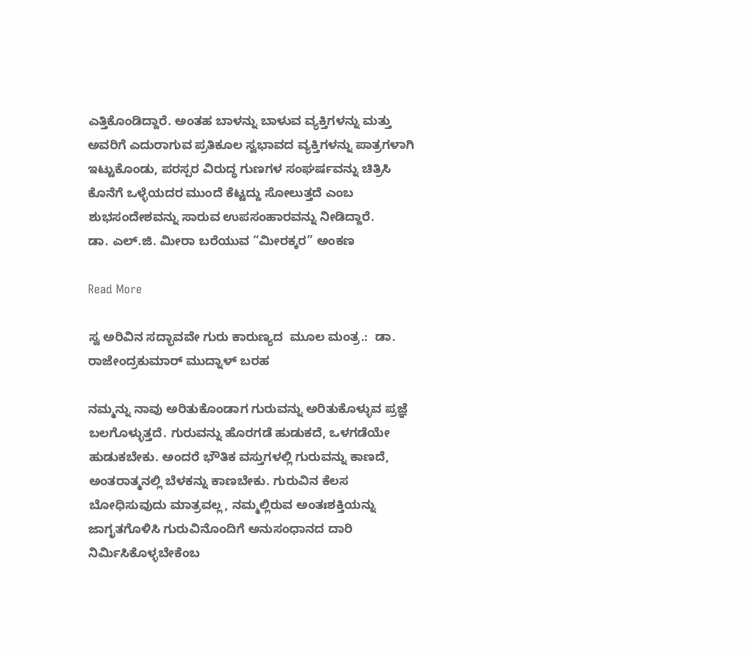ಎತ್ತಿಕೊಂಡಿದ್ದಾರೆ. ಅಂತಹ ಬಾಳನ್ನು ಬಾಳುವ ವ್ಯಕ್ತಿಗಳನ್ನು ಮತ್ತು ಅವರಿಗೆ ಎದುರಾಗುವ ಪ್ರತಿಕೂಲ ಸ್ವಭಾವದ ವ್ಯಕ್ತಿಗಳನ್ನು ಪಾತ್ರಗಳಾಗಿ ಇಟ್ಟುಕೊಂಡು, ಪರಸ್ಪರ ವಿರುದ್ಧ ಗುಣಗಳ ಸಂಘರ್ಷವನ್ನು ಚಿತ್ರಿಸಿ ಕೊನೆಗೆ ಒಳ್ಳೆಯದರ ಮುಂದೆ ಕೆಟ್ಟದ್ದು ಸೋಲುತ್ತದೆ ಎಂಬ ಶುಭಸಂದೇಶವನ್ನು ಸಾರುವ ಉಪಸಂಹಾರವನ್ನು ನೀಡಿದ್ದಾರೆ.
ಡಾ. ಎಲ್.ಜಿ. ಮೀರಾ ಬರೆಯುವ “ಮೀರಕ್ಕರ” ಅಂಕಣ

Read More

ಸ್ವ ಅರಿವಿನ ಸದ್ಭಾವವೇ ಗುರು ಕಾರುಣ್ಯದ  ಮೂಲ ಮಂತ್ರ.:  ಡಾ. ರಾಜೇಂದ್ರಕುಮಾರ್ ಮುದ್ನಾಳ್ ಬರಹ

ನಮ್ಮನ್ನು ನಾವು ಅರಿತುಕೊಂಡಾಗ ಗುರುವನ್ನು ಅರಿತುಕೊಳ್ಳುವ ಪ್ರಜ್ಞೆ ಬಲಗೊಳ್ಳುತ್ತದೆ. ಗುರುವನ್ನು ಹೊರಗಡೆ ಹುಡುಕದೆ, ಒಳಗಡೆಯೇ ಹುಡುಕಬೇಕು. ಅಂದರೆ ಭೌತಿಕ ವಸ್ತುಗಳಲ್ಲಿ ಗುರುವನ್ನು ಕಾಣದೆ, ಅಂತರಾತ್ಮನಲ್ಲಿ ಬೆಳಕನ್ನು ಕಾಣಬೇಕು. ಗುರುವಿನ ಕೆಲಸ ಬೋಧಿಸುವುದು ಮಾತ್ರವಲ್ಲ, ನಮ್ಮಲ್ಲಿರುವ ಅಂತಃಶಕ್ತಿಯನ್ನು ಜಾಗೃತಗೊಳಿಸಿ ಗುರುವಿನೊಂದಿಗೆ ಅನುಸಂಧಾನದ ದಾರಿ ನಿರ್ಮಿಸಿಕೊಳ್ಳಬೇಕೆಂಬ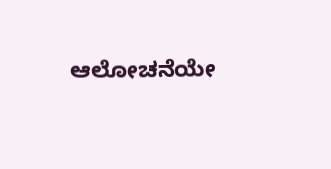ಆಲೋಚನೆಯೇ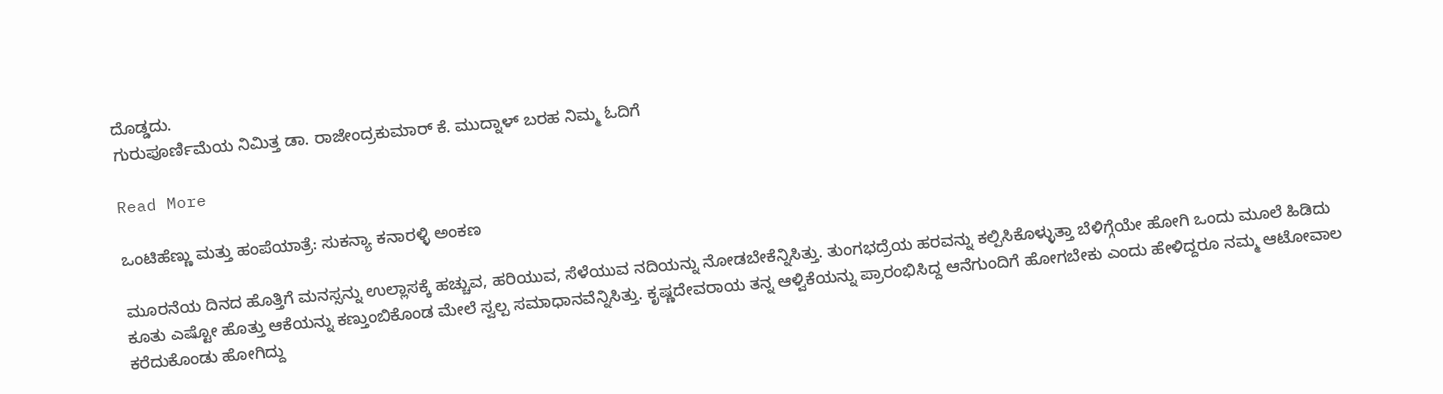ದೊಡ್ಡದು.
ಗುರುಪೂರ್ಣಿಮೆಯ ನಿಮಿತ್ತ ಡಾ. ರಾಜೇಂದ್ರಕುಮಾರ್‌ ಕೆ. ಮುದ್ನಾಳ್‌ ಬರಹ ನಿಮ್ಮ ಓದಿಗೆ

Read More

ಒಂಟಿಹೆಣ್ಣು ಮತ್ತು ಹಂಪೆಯಾತ್ರೆ: ಸುಕನ್ಯಾ ಕನಾರಳ್ಳಿ ಅಂಕಣ

ಮೂರನೆಯ ದಿನದ ಹೊತ್ತಿಗೆ ಮನಸ್ಸನ್ನು ಉಲ್ಲಾಸಕ್ಕೆ ಹಚ್ಚುವ, ಹರಿಯುವ, ಸೆಳೆಯುವ ನದಿಯನ್ನು ನೋಡಬೇಕೆನ್ನಿಸಿತ್ತು. ತುಂಗಭದ್ರೆಯ ಹರವನ್ನು ಕಲ್ಪಿಸಿಕೊಳ್ಳುತ್ತಾ ಬೆಳಿಗ್ಗೆಯೇ ಹೋಗಿ ಒಂದು ಮೂಲೆ ಹಿಡಿದು ಕೂತು ಎಷ್ಟೋ ಹೊತ್ತು ಆಕೆಯನ್ನು ಕಣ್ತುಂಬಿಕೊಂಡ ಮೇಲೆ ಸ್ವಲ್ಪ ಸಮಾಧಾನವೆನ್ನಿಸಿತ್ತು. ಕೃಷ್ಣದೇವರಾಯ ತನ್ನ ಆಳ್ವಿಕೆಯನ್ನು ಪ್ರಾರಂಭಿಸಿದ್ದ ಆನೆಗುಂದಿಗೆ ಹೋಗಬೇಕು ಎಂದು ಹೇಳಿದ್ದರೂ ನಮ್ಮ ಆಟೋವಾಲ ಕರೆದುಕೊಂಡು ಹೋಗಿದ್ದು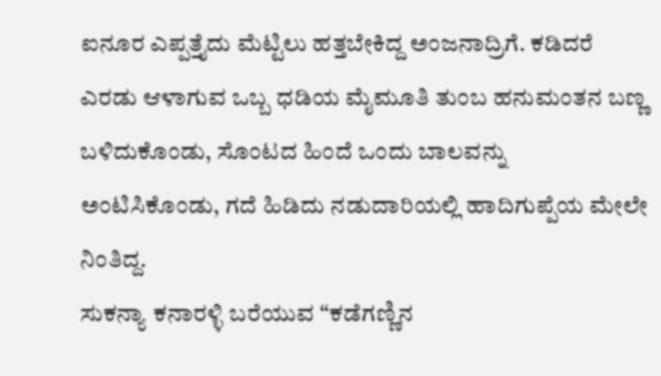ಐನೂರ ಎಪ್ಪತ್ತೈದು ಮೆಟ್ಟಿಲು ಹತ್ತಬೇಕಿದ್ದ ಅಂಜನಾದ್ರಿಗೆ. ಕಡಿದರೆ ಎರಡು ಆಳಾಗುವ ಒಬ್ಬ ಧಡಿಯ ಮೈಮೂತಿ ತುಂಬ ಹನುಮಂತನ ಬಣ್ಣ ಬಳಿದುಕೊಂಡು, ಸೊಂಟದ ಹಿಂದೆ ಒಂದು ಬಾಲವನ್ನು ಅಂಟಿಸಿಕೊಂಡು, ಗದೆ ಹಿಡಿದು ನಡುದಾರಿಯಲ್ಲಿ ಹಾದಿಗುಪ್ಪೆಯ ಮೇಲೇ ನಿಂತಿದ್ದ.
ಸುಕನ್ಯಾ ಕನಾರಳ್ಳಿ ಬರೆಯುವ “ಕಡೆಗಣ್ಣಿನ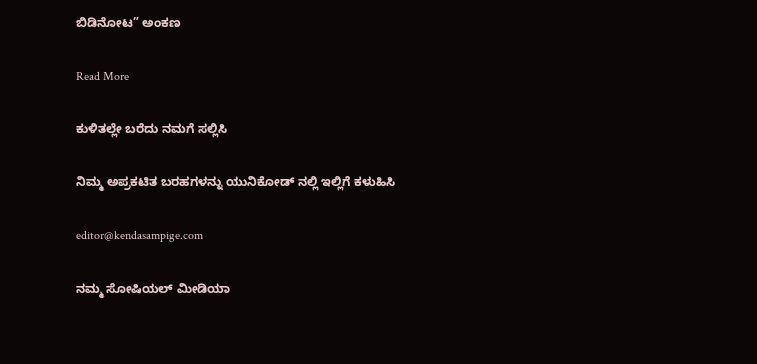ಬಿಡಿನೋಟ” ಅಂಕಣ

Read More

ಕುಳಿತಲ್ಲೇ ಬರೆದು ನಮಗೆ ಸಲ್ಲಿಸಿ

ನಿಮ್ಮ ಅಪ್ರಕಟಿತ ಬರಹಗಳನ್ನು ಯುನಿಕೋಡ್ ನಲ್ಲಿ ಇಲ್ಲಿಗೆ ಕಳುಹಿಸಿ

editor@kendasampige.com

ನಮ್ಮ ಸೋಷಿಯಲ್‌ ಮೀಡಿಯಾ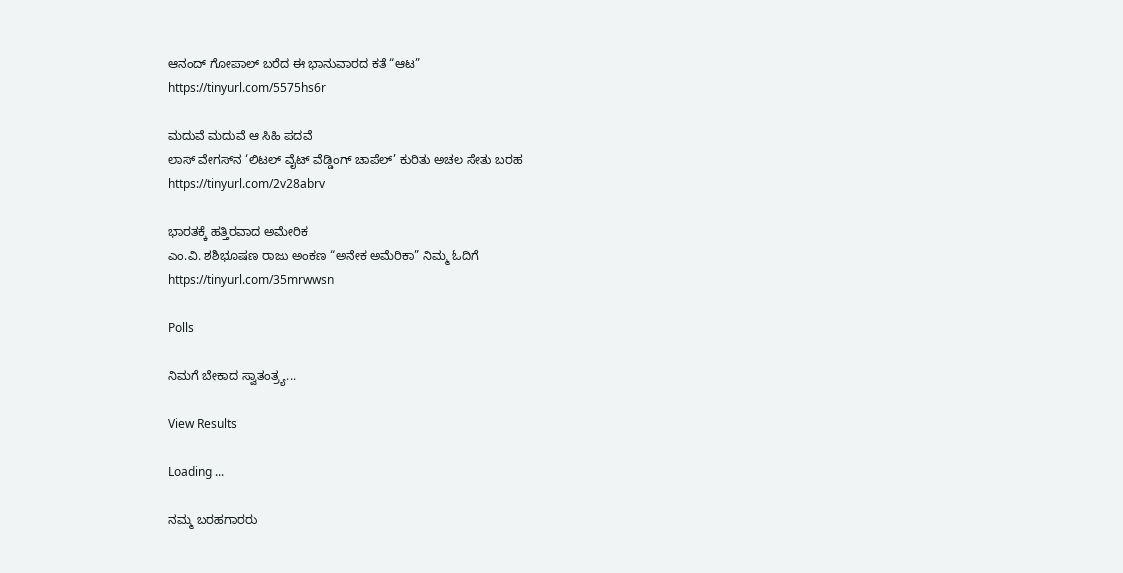ಆನಂದ್‌ ಗೋಪಾಲ್‌ ಬರೆದ ಈ ಭಾನುವಾರದ ಕತೆ “ಆಟ”
https://tinyurl.com/5575hs6r

ಮದುವೆ ಮದುವೆ ಆ ಸಿಹಿ ಪದವೆ
ಲಾಸ್‌ ವೇಗಸ್‌ನ ‘ಲಿಟಲ್ ವೈಟ್ ವೆಡ್ಡಿಂಗ್ ಚಾಪೆಲ್’ ಕುರಿತು ಅಚಲ ಸೇತು ಬರಹ
https://tinyurl.com/2v28abrv

ಭಾರತಕ್ಕೆ ಹತ್ತಿರವಾದ ಅಮೇರಿಕ
ಎಂ.ವಿ. ಶಶಿಭೂಷಣ ರಾಜು ಅಂಕಣ “ಅನೇಕ ಅಮೆರಿಕಾ” ನಿಮ್ಮ ಓದಿಗೆ
https://tinyurl.com/35mrwwsn

Polls

ನಿಮಗೆ ಬೇಕಾದ ಸ್ವಾತಂತ್ರ್ಯ...

View Results

Loading ...

ನಮ್ಮ ಬರಹಗಾರರು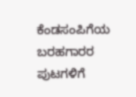ಕೆಂಡಸಂಪಿಗೆಯ ಬರಹಗಾರರ ಪುಟಗಳಿಗೆ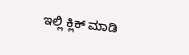ಇಲ್ಲಿ ಕ್ಲಿಕ್ ಮಾಡಿ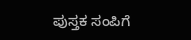ಪುಸ್ತಕ ಸಂಪಿಗೆ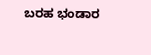ಬರಹ ಭಂಡಾರ